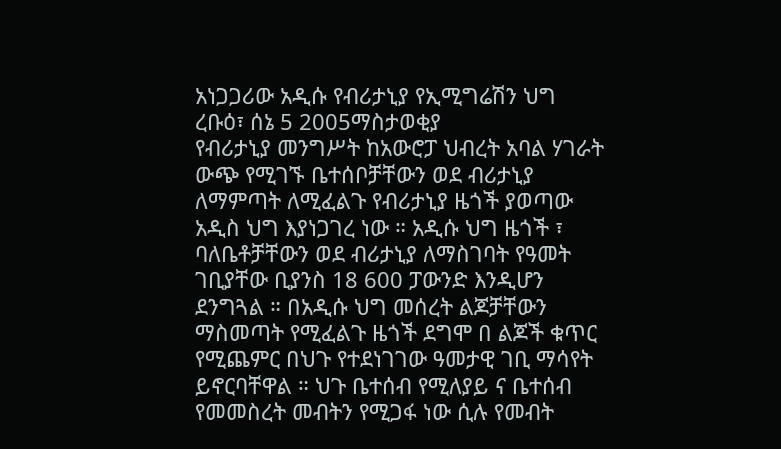አነጋጋሪው አዲሱ የብሪታኒያ የኢሚግሬሽን ህግ
ረቡዕ፣ ሰኔ 5 2005ማስታወቂያ
የብሪታኒያ መንግሥት ከአውሮፓ ህብረት አባል ሃገራት ውጭ የሚገኙ ቤተሰቦቻቸውን ወደ ብሪታኒያ ለማምጣት ለሚፈልጉ የብሪታኒያ ዜጎች ያወጣው አዲስ ህግ እያነጋገረ ነው ። አዲሱ ህግ ዜጎች ፣ ባለቤቶቻቸውን ወደ ብሪታኒያ ለማስገባት የዓመት ገቢያቸው ቢያንስ 18 600 ፓውንድ እንዲሆን ደንግጓል ። በአዲሱ ህግ መሰረት ልጆቻቸውን ማስመጣት የሚፈልጉ ዜጎች ደግሞ በ ልጆች ቁጥር የሚጨምር በህጉ የተደነገገው ዓመታዊ ገቢ ማሳየት ይኖርባቸዋል ። ህጉ ቤተሰብ የሚለያይ ና ቤተሰብ የመመስረት መብትን የሚጋፋ ነው ሲሉ የመብት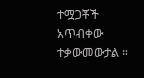ተሟጋቾች አጥብቀው ተቃውመውታል ።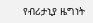የብሪታኒያ ዜግነት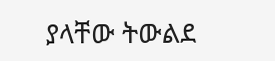ያላቸው ትውልደ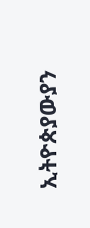ኢትዮጵያውያን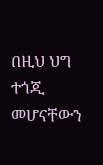በዚህ ህግ ተጎጂ መሆናቸውን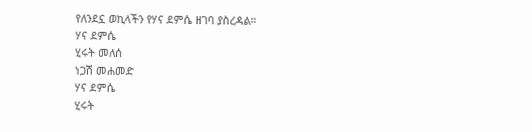የለንደኗ ወኪላችን የሃና ደምሴ ዘገባ ያስረዳል።
ሃና ደምሴ
ሂሩት መለሰ
ነጋሽ መሐመድ
ሃና ደምሴ
ሂሩት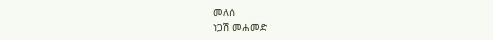መለሰ
ነጋሽ መሐመድ